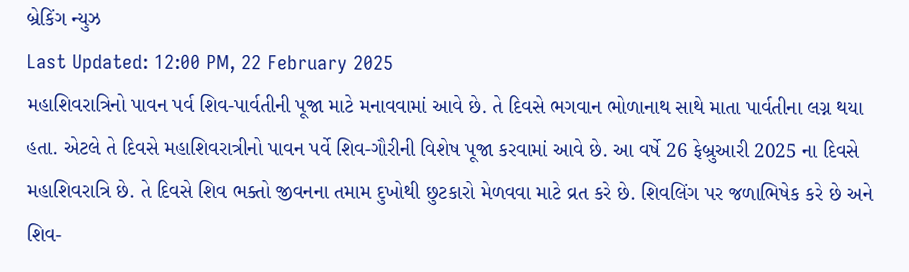બ્રેકિંગ ન્યુઝ
Last Updated: 12:00 PM, 22 February 2025
મહાશિવરાત્રિનો પાવન પર્વ શિવ-પાર્વતીની પૂજા માટે મનાવવામાં આવે છે. તે દિવસે ભગવાન ભોળાનાથ સાથે માતા પાર્વતીના લગ્ન થયા હતા. એટલે તે દિવસે મહાશિવરાત્રીનો પાવન પર્વે શિવ-ગૌરીની વિશેષ પૂજા કરવામાં આવે છે. આ વર્ષે 26 ફેબ્રુઆરી 2025 ના દિવસે મહાશિવરાત્રિ છે. તે દિવસે શિવ ભક્તો જીવનના તમામ દુખોથી છુટકારો મેળવવા માટે વ્રત કરે છે. શિવલિંગ પર જળાભિષેક કરે છે અને શિવ-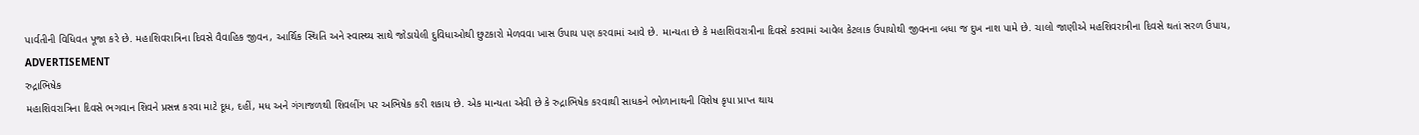પાર્વતીની વિધિવત પૂજા કરે છે. મહાશિવરાત્રિના દિવસે વૈવાહિક જીવન, આર્થિક સ્થિતિ અને સ્વાસ્થ્ય સાથે જોડાયેલી દુવિધાઓથી છુટકારો મેળવવા ખાસ ઉપાય પણ કરવામાં આવે છે. માન્યતા છે કે મહાશિવરાત્રીના દિવસે કરવામાં આવેલ કેટલાક ઉપાયોથી જીવનના બધા જ દુખ નાશ પામે છે. ચાલો જાણીએ મહશિવરાત્રીના દિવસે થતાં સરળ ઉપાય,
ADVERTISEMENT
રુદ્રાભિષેક
મહાશિવરાત્રિના દિવસે ભગવાન શિવને પ્રસન્ન કરવા માટે દૂધ, દહીં, મધ અને ગંગાજળથી શિવલીંગ પર અભિષેક કરી શકાય છે. એક માન્યતા એવી છે કે રુદ્રાભિષેક કરવાથી સાધકને ભોળાનાથની વિશેષ કૃપા પ્રાપ્ત થાય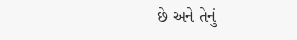છે અને તેનું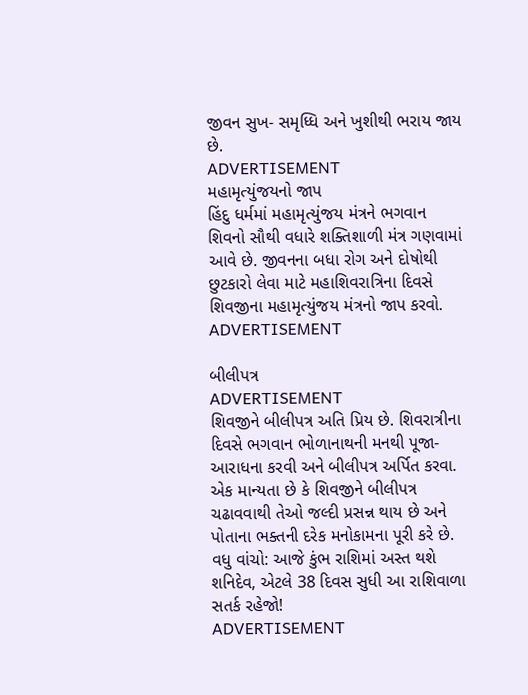જીવન સુખ- સમૃધ્ધિ અને ખુશીથી ભરાય જાય છે.
ADVERTISEMENT
મહામૃત્યુંજયનો જાપ
હિંદુ ધર્મમાં મહામૃત્યુંજય મંત્રને ભગવાન શિવનો સૌથી વધારે શક્તિશાળી મંત્ર ગણવામાં આવે છે. જીવનના બધા રોગ અને દોષોથી છુટકારો લેવા માટે મહાશિવરાત્રિના દિવસે શિવજીના મહામૃત્યુંજય મંત્રનો જાપ કરવો.
ADVERTISEMENT

બીલીપત્ર
ADVERTISEMENT
શિવજીને બીલીપત્ર અતિ પ્રિય છે. શિવરાત્રીના દિવસે ભગવાન ભોળાનાથની મનથી પૂજા-આરાધના કરવી અને બીલીપત્ર અર્પિત કરવા. એક માન્યતા છે કે શિવજીને બીલીપત્ર ચઢાવવાથી તેઓ જલ્દી પ્રસન્ન થાય છે અને પોતાના ભક્તની દરેક મનોકામના પૂરી કરે છે.
વધુ વાંચો: આજે કુંભ રાશિમાં અસ્ત થશે શનિદેવ, એટલે 38 દિવસ સુધી આ રાશિવાળા સતર્ક રહેજો!
ADVERTISEMENT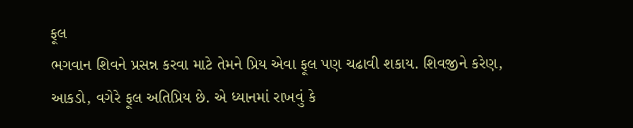ફૂલ
ભગવાન શિવને પ્રસન્ન કરવા માટે તેમને પ્રિય એવા ફૂલ પણ ચઢાવી શકાય. શિવજીને કરેણ, આકડો, વગેરે ફૂલ અતિપ્રિય છે. એ ધ્યાનમાં રાખવું કે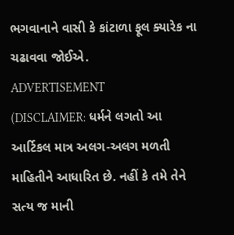ભગવાનાને વાસી કે કાંટાળા ફૂલ ક્યારેક ના ચઢાવવા જોઈએ.
ADVERTISEMENT
(DISCLAIMER: ધર્મને લગતો આ આર્ટિકલ માત્ર અલગ-અલગ મળતી માહિતીને આધારિત છે. નહીં કે તમે તેને સત્ય જ માની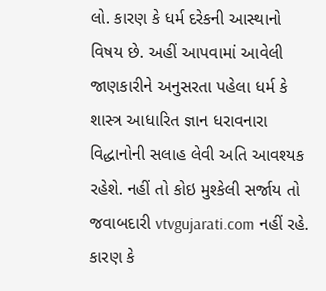લો. કારણ કે ધર્મ દરેકની આસ્થાનો વિષય છે. અહીં આપવામાં આવેલી જાણકારીને અનુસરતા પહેલા ધર્મ કે શાસ્ત્ર આધારિત જ્ઞાન ધરાવનારા વિદ્ધાનોની સલાહ લેવી અતિ આવશ્યક રહેશે. નહીં તો કોઇ મુશ્કેલી સર્જાય તો જવાબદારી vtvgujarati.com નહીં રહે. કારણ કે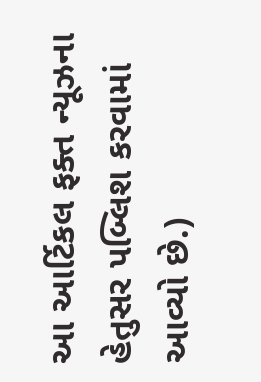આ આર્ટિકલ ફક્ત ન્યૂઝના હેતુસર પબ્લિશ કરવામાં આવ્યો છે.)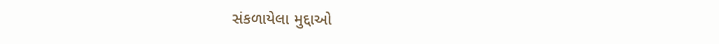સંકળાયેલા મુદ્દાઓ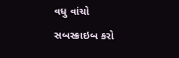વધુ વાંચો
સબસ્ક્રાઇબ કરો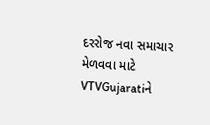દરરોજ નવા સમાચાર મેળવવા માટે VTVGujaratiને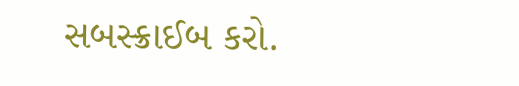સબસ્ક્રાઈબ કરો.